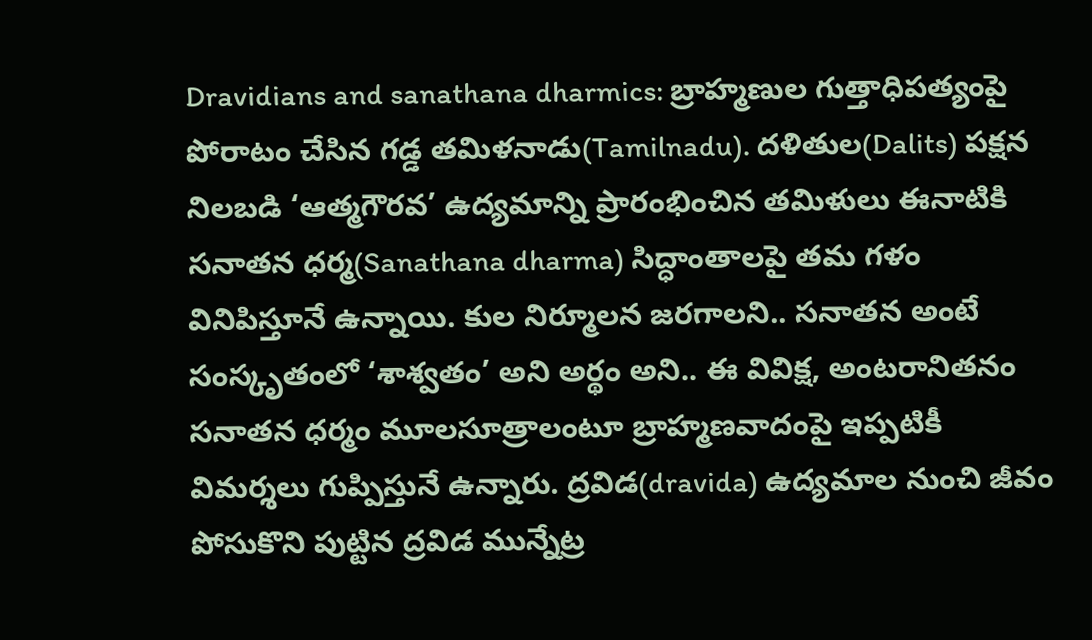Dravidians and sanathana dharmics: బ్రాహ్మణుల గుత్తాధిపత్యంపై పోరాటం చేసిన గడ్డ తమిళనాడు(Tamilnadu). దళితుల(Dalits) పక్షన నిలబడి ‘ఆత్మగౌరవ’ ఉద్యమాన్ని ప్రారంభించిన తమిళులు ఈనాటికి సనాతన ధర్మ(Sanathana dharma) సిద్ధాంతాలపై తమ గళం వినిపిస్తూనే ఉన్నాయి. కుల నిర్మూలన జరగాలని.. సనాతన అంటే సంస్కృతంలో ‘శాశ్వతం’ అని అర్థం అని.. ఈ వివిక్ష, అంటరానితనం సనాతన ధర్మం మూలసూత్రాలంటూ బ్రాహ్మణవాదంపై ఇప్పటికీ విమర్శలు గుప్పిస్తునే ఉన్నారు. ద్రవిడ(dravida) ఉద్యమాల నుంచి జీవం పోసుకొని పుట్టిన ద్రవిడ మున్నేట్ర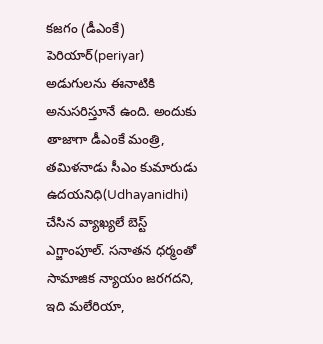కజగం (డీఎంకే) పెరియార్(periyar) అడుగులను ఈనాటికి అనుసరిస్తూనే ఉంది. అందుకు తాజాగా డీఎంకే మంత్రి, తమిళనాడు సీఎం కుమారుడు ఉదయనిధి(Udhayanidhi) చేసిన వ్యాఖ్యలే బెస్ట్ ఎగ్జాంపూల్. సనాతన ధర్మంతో సామాజిక న్యాయం జరగదని, ఇది మలేరియా,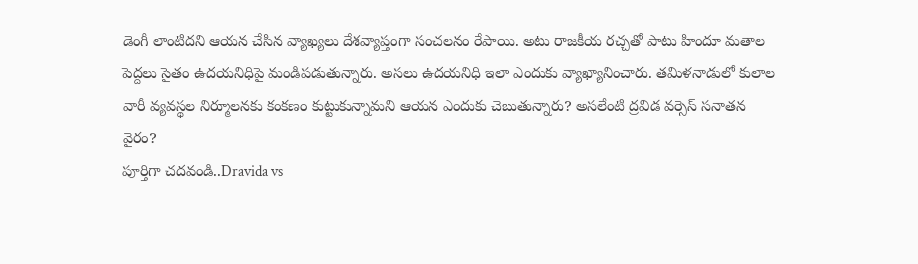డెంగీ లాంటిదని ఆయన చేసిన వ్యాఖ్యలు దేశవ్యాప్తంగా సంచలనం రేపాయి. అటు రాజకీయ రచ్చతో పాటు హిందూ మతాల పెద్దలు సైతం ఉదయనిధిపై మండిపడుతున్నారు. అసలు ఉదయనిధి ఇలా ఎందుకు వ్యాఖ్యానించారు. తమిళనాడులో కులాల వారీ వ్యవస్థల నిర్మూలనకు కంకణం కుట్టుకున్నామని ఆయన ఎందుకు చెబుతున్నారు? అసలేంటి ద్రవిడ వర్సెస్ సనాతన వైరం?
పూర్తిగా చదవండి..Dravida vs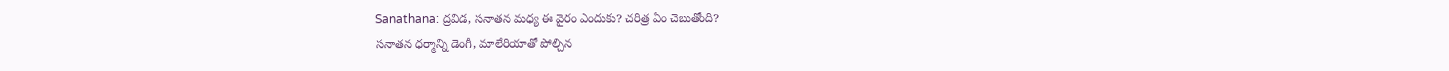Sanathana: ద్రవిడ, సనాతన మధ్య ఈ వైరం ఎందుకు? చరిత్ర ఏం చెబుతోంది?
సనాతన ధర్మాన్ని డెంగీ, మాలేరియాతో పోల్చిన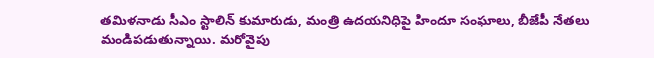తమిళనాడు సీఎం స్టాలిన్ కుమారుడు, మంత్రి ఉదయనిధిపై హిందూ సంఘాలు, బీజేపీ నేతలు మండిపడుతున్నాయి. మరోవైపు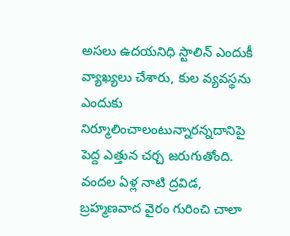అసలు ఉదయనిధి స్టాలిన్ ఎందుకీ వ్యాఖ్యలు చేశారు, కుల వ్యవస్థను ఎందుకు నిర్మూలించాలంటున్నారన్నదానిపై పెద్ద ఎత్తున చర్చ జరుగుతోంది. వందల ఏళ్ల నాటి ద్రవిడ, బ్రహ్మణవాద వైరం గురించి చాలా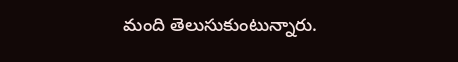మంది తెలుసుకుంటున్నారు.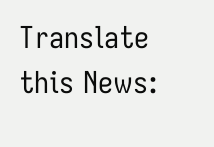Translate this News: